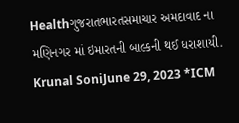Healthગુજરાતભારતસમાચાર અમદાવાદ ના મણિનગર માં ઇમારતની બાલ્કની થઈ ધરાશાયી. Krunal SoniJune 29, 2023 *ICM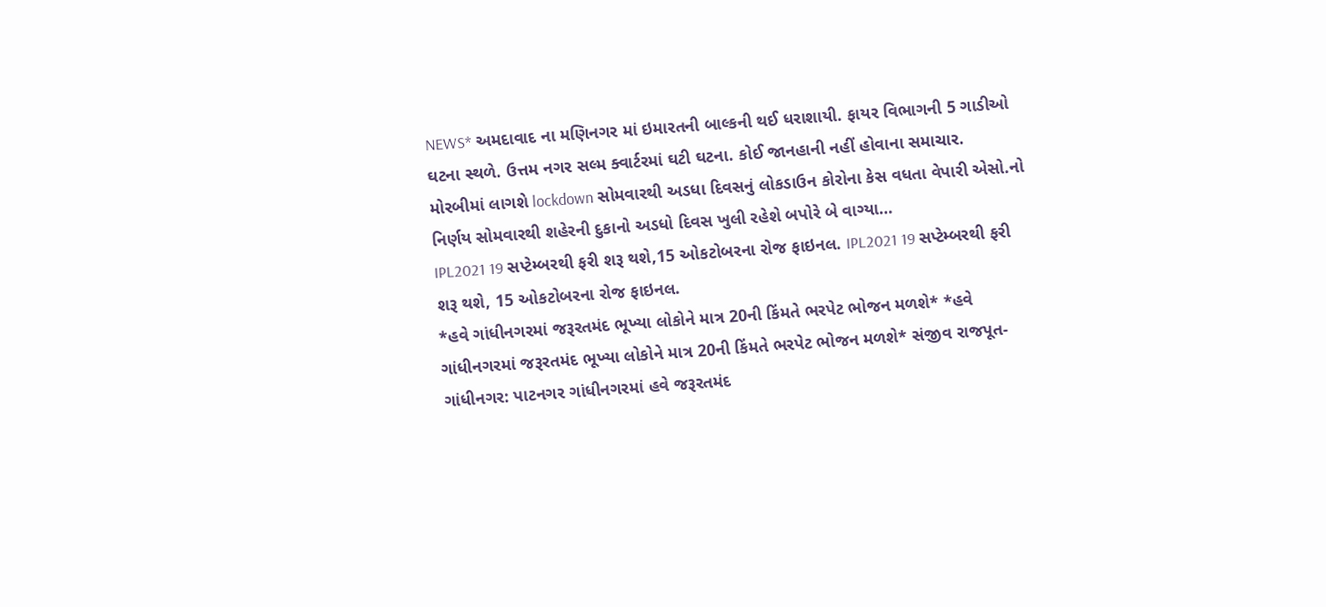NEWS* અમદાવાદ ના મણિનગર માં ઇમારતની બાલ્કની થઈ ધરાશાયી. ફાયર વિભાગની 5 ગાડીઓ ઘટના સ્થળે. ઉત્તમ નગર સલ્મ ક્વાર્ટરમાં ઘટી ઘટના. કોઈ જાનહાની નહીં હોવાના સમાચાર.
મોરબીમાં લાગશે lockdown સોમવારથી અડધા દિવસનું લોકડાઉન કોરોના કેસ વધતા વેપારી એસો.નો નિર્ણય સોમવારથી શહેરની દુકાનો અડધો દિવસ ખુલી રહેશે બપોરે બે વાગ્યા…
IPL2021 19 સપ્ટેમ્બરથી ફરી શરૂ થશે,15 ઓકટોબરના રોજ ફાઇનલ. IPL2021 19 સપ્ટેમ્બરથી ફરી શરૂ થશે, 15 ઓકટોબરના રોજ ફાઇનલ.
*હવે ગાંધીનગરમાં જરૂરતમંદ ભૂખ્યા લોકોને માત્ર 20ની કિંમતે ભરપેટ ભોજન મળશે* *હવે ગાંધીનગરમાં જરૂરતમંદ ભૂખ્યા લોકોને માત્ર 20ની કિંમતે ભરપેટ ભોજન મળશે* સંજીવ રાજપૂત-ગાંધીનગર: પાટનગર ગાંધીનગરમાં હવે જરૂરતમંદ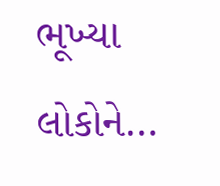ભૂખ્યા લોકોને…